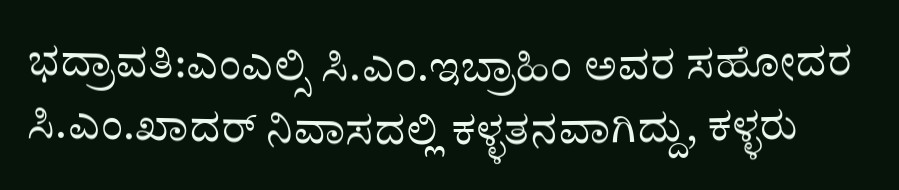ಭದ್ರಾವತಿ:ಎಂಎಲ್ಸಿ ಸಿ.ಎಂ.ಇಬ್ರಾಹಿಂ ಅವರ ಸಹೋದರ ಸಿ.ಎಂ.ಖಾದರ್ ನಿವಾಸದಲ್ಲಿ ಕಳ್ಳತನವಾಗಿದ್ದು, ಕಳ್ಳರು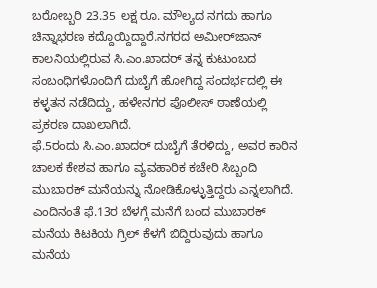ಬರೋಬ್ಬರಿ 23.35 ಲಕ್ಷ ರೂ. ಮೌಲ್ಯದ ನಗದು ಹಾಗೂ ಚಿನ್ನಾಭರಣ ಕದ್ದೊಯ್ದಿದ್ದಾರೆ.ನಗರದ ಅಮೀರ್‌ಜಾನ್ ಕಾಲನಿಯಲ್ಲಿರುವ ಸಿ.ಎಂ.ಖಾದರ್ ತನ್ನ ಕುಟುಂಬದ ಸಂಬಂಧಿಗಳೊಂದಿಗೆ ದುಬೈಗೆ ಹೋಗಿದ್ದ ಸಂದರ್ಭದಲ್ಲಿ ಈ ಕಳ್ಳತನ ನಡೆದಿದ್ದು, ಹಳೇನಗರ ಪೊಲೀಸ್ ಠಾಣೆಯಲ್ಲಿ ಪ್ರಕರಣ ದಾಖಲಾಗಿದೆ.
ಫೆ.5ರಂದು ಸಿ.ಎಂ.ಖಾದರ್ ದುಬೈಗೆ ತೆರಳಿದ್ದು, ಅವರ ಕಾರಿನ ಚಾಲಕ ಕೇಶವ ಹಾಗೂ ವ್ಯವಹಾರಿಕ ಕಚೇರಿ ಸಿಬ್ಬಂದಿ ಮುಬಾರಕ್ ಮನೆಯನ್ನು ನೋಡಿಕೊಳ್ಳುತ್ತಿದ್ದರು ಎನ್ನಲಾಗಿದೆ. ಎಂದಿನಂತೆ ಫೆ.13ರ ಬೆಳಗ್ಗೆ ಮನೆಗೆ ಬಂದ ಮುಬಾರಕ್ ಮನೆಯ ಕಿಟಕಿಯ ಗ್ರಿಲ್ ಕೆಳಗೆ ಬಿದ್ದಿರುವುದು ಹಾಗೂ ಮನೆಯ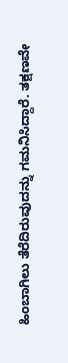ಹಿಂಬಾಗಿಲು ತೆರೆದಿರುವುದನ್ನು ಗಮನಿಸಿದ್ದಾರೆ. ತಕ್ಷಣವೇ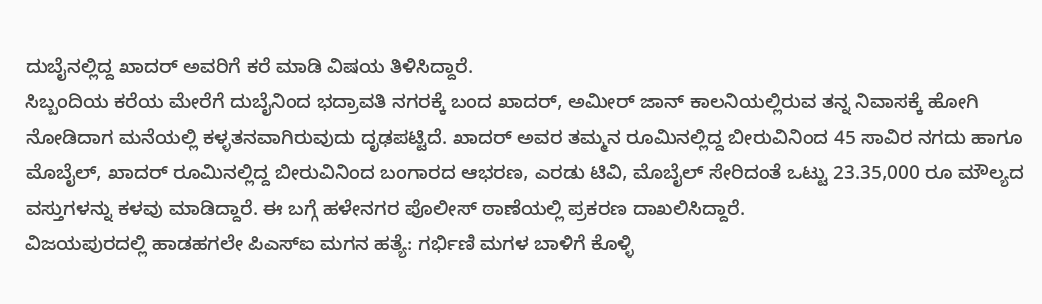ದುಬೈನಲ್ಲಿದ್ದ ಖಾದರ್ ಅವರಿಗೆ ಕರೆ ಮಾಡಿ ವಿಷಯ ತಿಳಿಸಿದ್ದಾರೆ.
ಸಿಬ್ಬಂದಿಯ ಕರೆಯ ಮೇರೆಗೆ ದುಬೈನಿಂದ ಭದ್ರಾವತಿ ನಗರಕ್ಕೆ ಬಂದ ಖಾದರ್, ಅಮೀರ್ ಜಾನ್ ಕಾಲನಿಯಲ್ಲಿರುವ ತನ್ನ ನಿವಾಸಕ್ಕೆ ಹೋಗಿ ನೋಡಿದಾಗ ಮನೆಯಲ್ಲಿ ಕಳ್ಳತನವಾಗಿರುವುದು ದೃಢಪಟ್ಟಿದೆ. ಖಾದರ್ ಅವರ ತಮ್ಮನ ರೂಮಿನಲ್ಲಿದ್ದ ಬೀರುವಿನಿಂದ 45 ಸಾವಿರ ನಗದು ಹಾಗೂ ಮೊಬೈಲ್, ಖಾದರ್ ರೂಮಿನಲ್ಲಿದ್ದ ಬೀರುವಿನಿಂದ ಬಂಗಾರದ ಆಭರಣ, ಎರಡು ಟಿವಿ, ಮೊಬೈಲ್ ಸೇರಿದಂತೆ ಒಟ್ಟು 23.35,000 ರೂ ಮೌಲ್ಯದ ವಸ್ತುಗಳನ್ನು ಕಳವು ಮಾಡಿದ್ದಾರೆ. ಈ ಬಗ್ಗೆ ಹಳೇನಗರ ಪೊಲೀಸ್ ಠಾಣೆಯಲ್ಲಿ ಪ್ರಕರಣ ದಾಖಲಿಸಿದ್ದಾರೆ.
ವಿಜಯಪುರದಲ್ಲಿ ಹಾಡಹಗಲೇ ಪಿಎಸ್‌ಐ ಮಗನ ಹತ್ಯೆ: ಗರ್ಭಿಣಿ ಮಗಳ ಬಾಳಿಗೆ ಕೊಳ್ಳಿ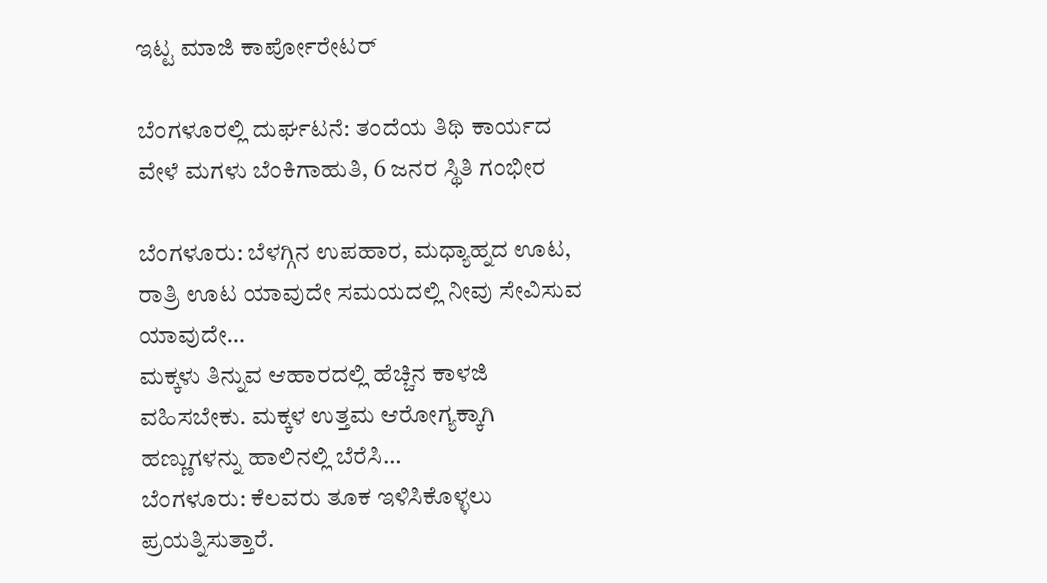ಇಟ್ಟ ಮಾಜಿ ಕಾರ್ಪೋರೇಟರ್

ಬೆಂಗಳೂರಲ್ಲಿ ದುರ್ಘಟನೆ: ತಂದೆಯ ತಿಥಿ ಕಾರ್ಯದ ವೇಳೆ ಮಗಳು ಬೆಂಕಿಗಾಹುತಿ, 6 ಜನರ ಸ್ಥಿತಿ ಗಂಭೀರ

ಬೆಂಗಳೂರು: ಬೆಳಗ್ಗಿನ ಉಪಹಾರ, ಮಧ್ಯಾಹ್ನದ ಊಟ, ರಾತ್ರಿ ಊಟ ಯಾವುದೇ ಸಮಯದಲ್ಲಿ ನೀವು ಸೇವಿಸುವ ಯಾವುದೇ…
ಮಕ್ಕಳು ತಿನ್ನುವ ಆಹಾರದಲ್ಲಿ ಹೆಚ್ಚಿನ ಕಾಳಜಿ ವಹಿಸಬೇಕು. ಮಕ್ಕಳ ಉತ್ತಮ ಆರೋಗ್ಯಕ್ಕಾಗಿ ಹಣ್ಣುಗಳನ್ನು ಹಾಲಿನಲ್ಲಿ ಬೆರೆಸಿ…
ಬೆಂಗಳೂರು: ಕೆಲವರು ತೂಕ ಇಳಿಸಿಕೊಳ್ಳಲು ಪ್ರಯತ್ನಿಸುತ್ತಾರೆ.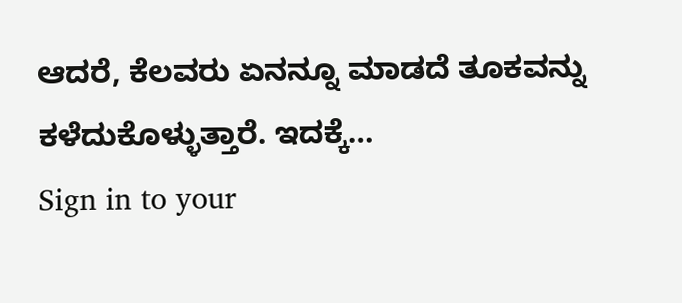ಆದರೆ, ಕೆಲವರು ಏನನ್ನೂ ಮಾಡದೆ ತೂಕವನ್ನು ಕಳೆದುಕೊಳ್ಳುತ್ತಾರೆ. ಇದಕ್ಕೆ…
Sign in to your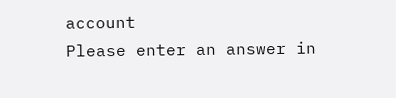account
Please enter an answer in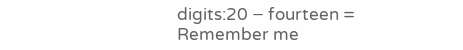digits:20 − fourteen =
Remember me